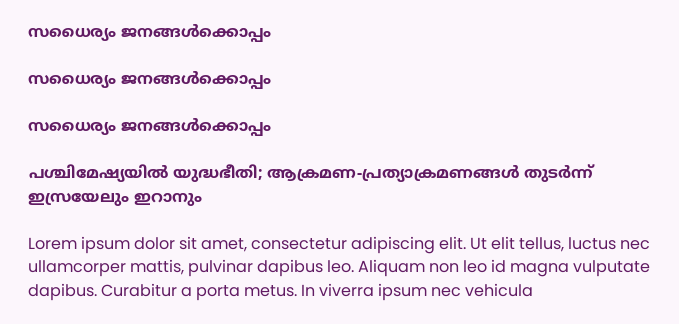സധൈര്യം ജനങ്ങൾക്കൊപ്പം

സധൈര്യം ജനങ്ങൾക്കൊപ്പം

സധൈര്യം ജനങ്ങൾക്കൊപ്പം

പശ്ചിമേഷ്യയിൽ യുദ്ധഭീതി; ആക്രമണ-പ്രത്യാക്രമണങ്ങൾ തുടർന്ന് ഇസ്രയേലും ഇറാനും

Lorem ipsum dolor sit amet, consectetur adipiscing elit. Ut elit tellus, luctus nec ullamcorper mattis, pulvinar dapibus leo. Aliquam non leo id magna vulputate dapibus. Curabitur a porta metus. In viverra ipsum nec vehicula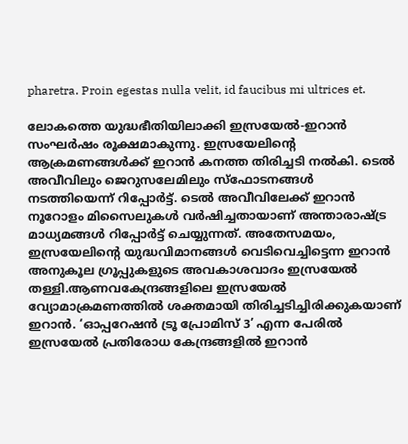pharetra. Proin egestas nulla velit, id faucibus mi ultrices et.

ലോകത്തെ യുദ്ധഭീതിയിലാക്കി ഇസ്രയേൽ-ഇറാൻ സംഘർഷം രൂക്ഷമാകുന്നു. ഇസ്രയേലിൻ്റെ ആക്രമണങ്ങൾക്ക് ഇറാൻ കനത്ത തിരിച്ചടി നൽകി. ടെൽ അവീവിലും ജെറുസലേമിലും സ്ഫോടനങ്ങൾ നടത്തിയെന്ന് റിപ്പോർട്ട്. ടെൽ അവീവിലേക്ക് ഇറാൻ നൂറോളം മിസൈലുകൾ വർഷിച്ചതായാണ് അന്താരാഷ്ട്ര മാധ്യമങ്ങൾ റിപ്പോർട്ട് ചെയ്യുന്നത്. അതേസമയം, ഇസ്രയേലിൻ്റെ യുദ്ധവിമാനങ്ങൾ വെടിവെച്ചിട്ടെന്ന ഇറാൻ അനുകൂല ഗ്രൂപ്പുകളുടെ അവകാശവാദം ഇസ്രയേൽ തള്ളി.ആണവകേന്ദ്രങ്ങളിലെ ഇസ്രയേൽ വ്യോമാക്രമണത്തിൽ ശക്തമായി തിരിച്ചടിച്ചിരിക്കുകയാണ് ഇറാൻ. ‘ഓപ്പറേഷൻ ട്രൂ പ്രോമിസ് 3’ എന്ന പേരിൽ ഇസ്രയേൽ പ്രതിരോധ കേന്ദ്രങ്ങളിൽ ഇറാൻ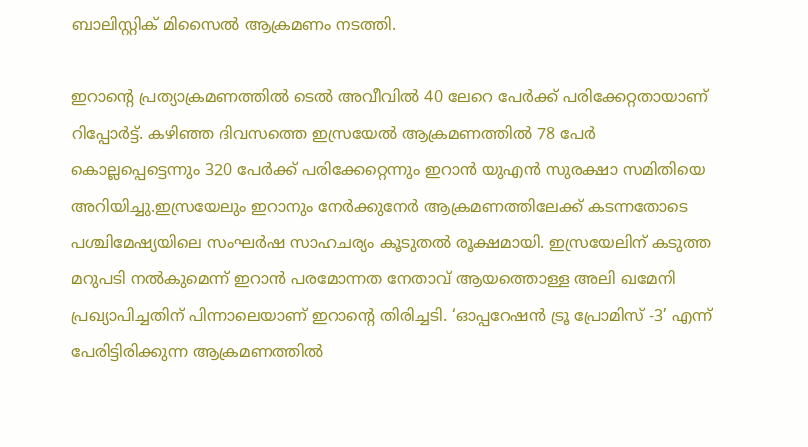ബാലിസ്റ്റിക് മിസൈൽ ആക്രമണം നടത്തി.

ഇറാൻ്റെ പ്രത്യാക്രമണത്തിൽ ടെൽ അവീവിൽ 40 ലേറെ പേർക്ക് പരിക്കേറ്റതായാണ് റിപ്പോർട്ട്. കഴിഞ്ഞ ദിവസത്തെ ഇസ്രയേൽ ആക്രമണത്തിൽ 78 പേർ കൊല്ലപ്പെട്ടെന്നും 320 പേർക്ക് പരിക്കേറ്റെന്നും ഇറാൻ യുഎൻ സുരക്ഷാ സമിതിയെ അറിയിച്ചു.ഇസ്രയേലും ഇറാനും നേർക്കുനേർ ആക്രമണത്തിലേക്ക് കടന്നതോടെ പശ്ചിമേഷ്യയിലെ സംഘർഷ സാഹചര്യം കൂടുതൽ രൂക്ഷമായി. ഇസ്രയേലിന് കടുത്ത മറുപടി നൽകുമെന്ന് ഇറാൻ പരമോന്നത നേതാവ് ആയത്തൊള്ള അലി ഖമേനി പ്രഖ്യാപിച്ചതിന് പിന്നാലെയാണ് ഇറാൻ്റെ തിരിച്ചടി. ‘ഓപ്പറേഷൻ ട്രൂ പ്രോമിസ് -3’ എന്ന് പേരിട്ടിരിക്കുന്ന ആക്രമണത്തിൽ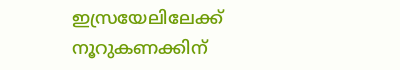ഇസ്രയേലിലേക്ക് നൂറുകണക്കിന്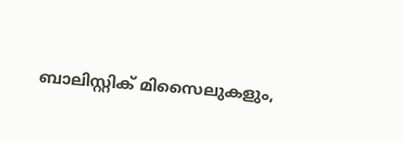ബാലിസ്റ്റിക് മിസൈലുകളും,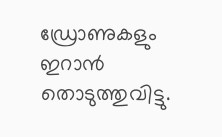ഡ്രോണുകളും ഇറാന്‍ തൊടുത്തുവിട്ടു.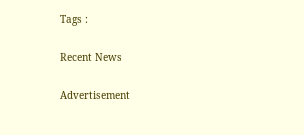Tags :

Recent News

Advertisement